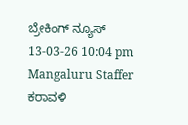ಬ್ರೇಕಿಂಗ್ ನ್ಯೂಸ್
13-03-26 10:04 pm Mangaluru Staffer ಕರಾವಳಿ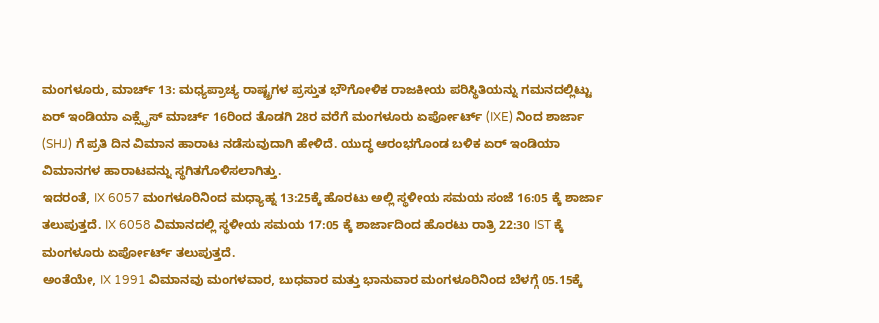ಮಂಗಳೂರು, ಮಾರ್ಚ್ 13: ಮಧ್ಯಪ್ರಾಚ್ಯ ರಾಷ್ಟ್ರಗಳ ಪ್ರಸ್ತುತ ಭೌಗೋಳಿಕ ರಾಜಕೀಯ ಪರಿಸ್ಥಿತಿಯನ್ನು ಗಮನದಲ್ಲಿಟ್ಟು ಏರ್ ಇಂಡಿಯಾ ಎಕ್ಸ್ಪ್ರೆಸ್ ಮಾರ್ಚ್ 16ರಿಂದ ತೊಡಗಿ 28ರ ವರೆಗೆ ಮಂಗಳೂರು ಏರ್ಪೋರ್ಟ್ (IXE) ನಿಂದ ಶಾರ್ಜಾ (SHJ) ಗೆ ಪ್ರತಿ ದಿನ ವಿಮಾನ ಹಾರಾಟ ನಡೆಸುವುದಾಗಿ ಹೇಳಿದೆ. ಯುದ್ಧ ಆರಂಭಗೊಂಡ ಬಳಿಕ ಏರ್ ಇಂಡಿಯಾ ವಿಮಾನಗಳ ಹಾರಾಟವನ್ನು ಸ್ಥಗಿತಗೊಳಿಸಲಾಗಿತ್ತು.
ಇದರಂತೆ, IX 6057 ಮಂಗಳೂರಿನಿಂದ ಮಧ್ಯಾಹ್ನ 13:25ಕ್ಕೆ ಹೊರಟು ಅಲ್ಲಿ ಸ್ಥಳೀಯ ಸಮಯ ಸಂಜೆ 16:05 ಕ್ಕೆ ಶಾರ್ಜಾ ತಲುಪುತ್ತದೆ. IX 6058 ವಿಮಾನದಲ್ಲಿ ಸ್ಥಳೀಯ ಸಮಯ 17:05 ಕ್ಕೆ ಶಾರ್ಜಾದಿಂದ ಹೊರಟು ರಾತ್ರಿ 22:30 IST ಕ್ಕೆ ಮಂಗಳೂರು ಏರ್ಪೋರ್ಟ್ ತಲುಪುತ್ತದೆ.
ಅಂತೆಯೇ, IX 1991 ವಿಮಾನವು ಮಂಗಳವಾರ, ಬುಧವಾರ ಮತ್ತು ಭಾನುವಾರ ಮಂಗಳೂರಿನಿಂದ ಬೆಳಗ್ಗೆ 05.15ಕ್ಕೆ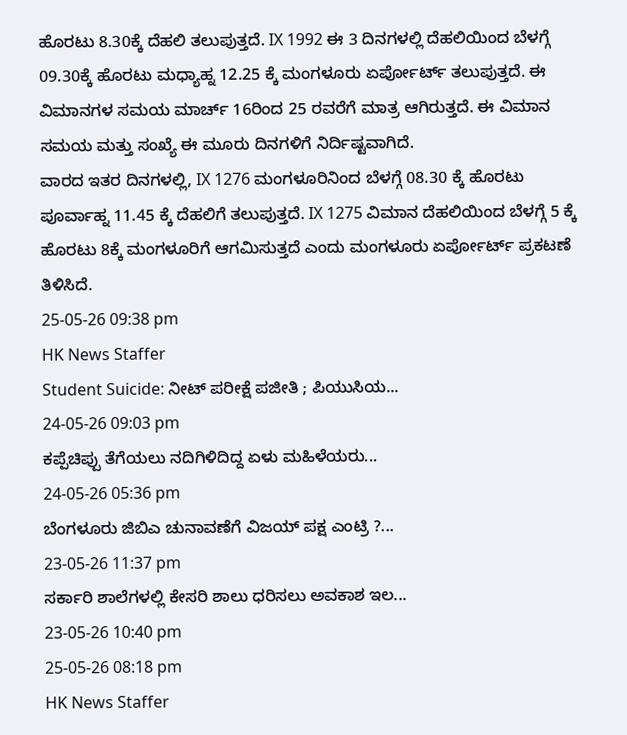ಹೊರಟು 8.30ಕ್ಕೆ ದೆಹಲಿ ತಲುಪುತ್ತದೆ. IX 1992 ಈ 3 ದಿನಗಳಲ್ಲಿ ದೆಹಲಿಯಿಂದ ಬೆಳಗ್ಗೆ 09.30ಕ್ಕೆ ಹೊರಟು ಮಧ್ಯಾಹ್ನ 12.25 ಕ್ಕೆ ಮಂಗಳೂರು ಏರ್ಪೋರ್ಟ್ ತಲುಪುತ್ತದೆ. ಈ ವಿಮಾನಗಳ ಸಮಯ ಮಾರ್ಚ್ 16ರಿಂದ 25 ರವರೆಗೆ ಮಾತ್ರ ಆಗಿರುತ್ತದೆ. ಈ ವಿಮಾನ ಸಮಯ ಮತ್ತು ಸಂಖ್ಯೆ ಈ ಮೂರು ದಿನಗಳಿಗೆ ನಿರ್ದಿಷ್ಟವಾಗಿದೆ.
ವಾರದ ಇತರ ದಿನಗಳಲ್ಲಿ, IX 1276 ಮಂಗಳೂರಿನಿಂದ ಬೆಳಗ್ಗೆ 08.30 ಕ್ಕೆ ಹೊರಟು ಪೂರ್ವಾಹ್ನ 11.45 ಕ್ಕೆ ದೆಹಲಿಗೆ ತಲುಪುತ್ತದೆ. IX 1275 ವಿಮಾನ ದೆಹಲಿಯಿಂದ ಬೆಳಗ್ಗೆ 5 ಕ್ಕೆ ಹೊರಟು 8ಕ್ಕೆ ಮಂಗಳೂರಿಗೆ ಆಗಮಿಸುತ್ತದೆ ಎಂದು ಮಂಗಳೂರು ಏರ್ಪೋರ್ಟ್ ಪ್ರಕಟಣೆ ತಿಳಿಸಿದೆ.
25-05-26 09:38 pm
HK News Staffer
Student Suicide: ನೀಟ್ ಪರೀಕ್ಷೆ ಪಜೀತಿ ; ಪಿಯುಸಿಯ...
24-05-26 09:03 pm
ಕಪ್ಪೆಚಿಪ್ಪು ತೆಗೆಯಲು ನದಿಗಿಳಿದಿದ್ದ ಏಳು ಮಹಿಳೆಯರು...
24-05-26 05:36 pm
ಬೆಂಗಳೂರು ಜಿಬಿಎ ಚುನಾವಣೆಗೆ ವಿಜಯ್ ಪಕ್ಷ ಎಂಟ್ರಿ ?...
23-05-26 11:37 pm
ಸರ್ಕಾರಿ ಶಾಲೆಗಳಲ್ಲಿ ಕೇಸರಿ ಶಾಲು ಧರಿಸಲು ಅವಕಾಶ ಇಲ...
23-05-26 10:40 pm
25-05-26 08:18 pm
HK News Staffer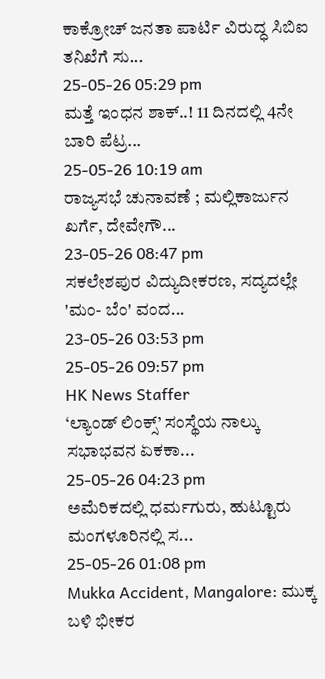ಕಾಕ್ರೋಚ್ ಜನತಾ ಪಾರ್ಟಿ ವಿರುದ್ಧ ಸಿಬಿಐ ತನಿಖೆಗೆ ಸು...
25-05-26 05:29 pm
ಮತ್ತೆ ಇಂಧನ ಶಾಕ್..! 11 ದಿನದಲ್ಲಿ 4ನೇ ಬಾರಿ ಪೆಟ್ರ...
25-05-26 10:19 am
ರಾಜ್ಯಸಭೆ ಚುನಾವಣೆ ; ಮಲ್ಲಿಕಾರ್ಜುನ ಖರ್ಗೆ, ದೇವೇಗೌ...
23-05-26 08:47 pm
ಸಕಲೇಶಪುರ ವಿದ್ಯುದೀಕರಣ, ಸದ್ಯದಲ್ಲೇ 'ಮಂ- ಬೆಂ' ವಂದ...
23-05-26 03:53 pm
25-05-26 09:57 pm
HK News Staffer
‘ಲ್ಯಾಂಡ್ ಲಿಂಕ್ಸ್’ ಸಂಸ್ಥೆಯ ನಾಲ್ಕು ಸಭಾಭವನ ಏಕಕಾ...
25-05-26 04:23 pm
ಅಮೆರಿಕದಲ್ಲಿ ಧರ್ಮಗುರು, ಹುಟ್ಟೂರು ಮಂಗಳೂರಿನಲ್ಲಿ ಸ...
25-05-26 01:08 pm
Mukka Accident, Mangalore: ಮುಕ್ಕ ಬಳಿ ಭೀಕರ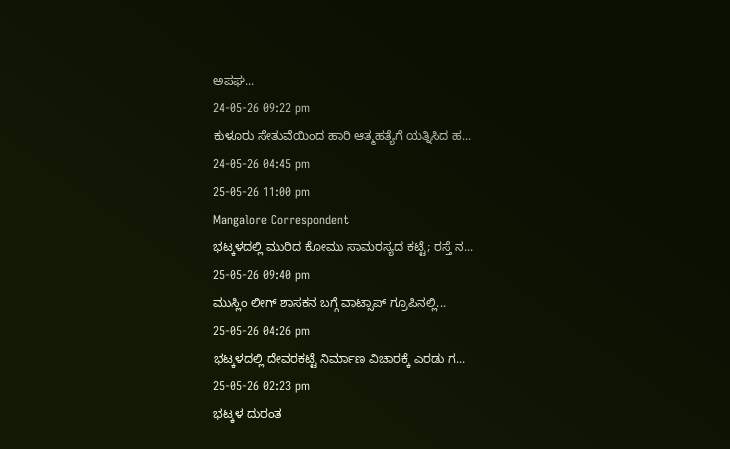ಅಪಘ...
24-05-26 09:22 pm
ಕುಳೂರು ಸೇತುವೆಯಿಂದ ಹಾರಿ ಆತ್ಮಹತ್ಯೆಗೆ ಯತ್ನಿಸಿದ ಹ...
24-05-26 04:45 pm
25-05-26 11:00 pm
Mangalore Correspondent
ಭಟ್ಕಳದಲ್ಲಿ ಮುರಿದ ಕೋಮು ಸಾಮರಸ್ಯದ ಕಟ್ಟೆ; ರಸ್ತೆ ನ...
25-05-26 09:40 pm
ಮುಸ್ಲಿಂ ಲೀಗ್ ಶಾಸಕನ ಬಗ್ಗೆ ವಾಟ್ಸಾಪ್ ಗ್ರೂಪಿನಲ್ಲಿ...
25-05-26 04:26 pm
ಭಟ್ಕಳದಲ್ಲಿ ದೇವರಕಟ್ಟೆ ನಿರ್ಮಾಣ ವಿಚಾರಕ್ಕೆ ಎರಡು ಗ...
25-05-26 02:23 pm
ಭಟ್ಕಳ ದುರಂತ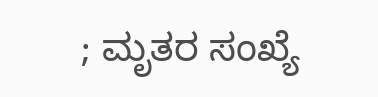; ಮೃತರ ಸಂಖ್ಯೆ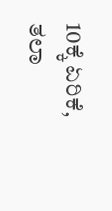10ಕ್ಕೆ ಏರಿಕೆ, ತಲಾ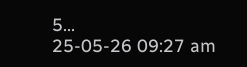5...
25-05-26 09:27 am